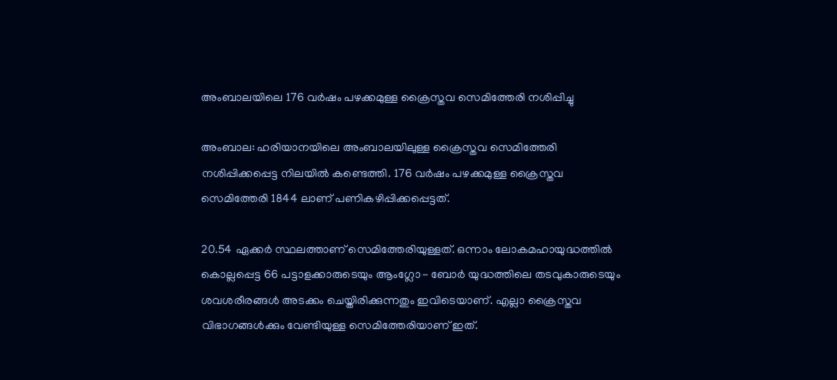അംബാലയിലെ 176 വര്‍ഷം പഴക്കമുള്ള ക്രൈസ്തവ സെമിത്തേരി നശിപ്പിച്ചു

അംബാല: ഹരിയാനയിലെ അംബാലയിലുള്ള ക്രൈസ്തവ സെമിത്തേരി നശിപ്പിക്കപ്പെട്ട നിലയില്‍ കണ്ടെത്തി. 176 വര്‍ഷം പഴക്കമുള്ള ക്രൈസ്തവ സെമിത്തേരി 1844 ലാണ് പണികഴിപ്പിക്കപ്പെട്ടത്.

20.54 ഏക്കര്‍ സ്ഥലത്താണ് സെമിത്തേരിയുള്ളത്. ഒന്നാം ലോകമഹായുദ്ധത്തില്‍ കൊല്ലപ്പെട്ട 66 പട്ടാളക്കാരുടെയും ആംഗ്ലോ- ബോര്‍ യുദ്ധത്തിലെ തടവുകാരുടെയും ശവശരീരങ്ങള്‍ അടക്കം ചെയ്തിരിക്കുന്നതും ഇവിടെയാണ്. എല്ലാ ക്രൈസ്തവ വിഭാഗങ്ങള്‍ക്കും വേണ്ടിയുള്ള സെമിത്തേരിയാണ് ഇത്.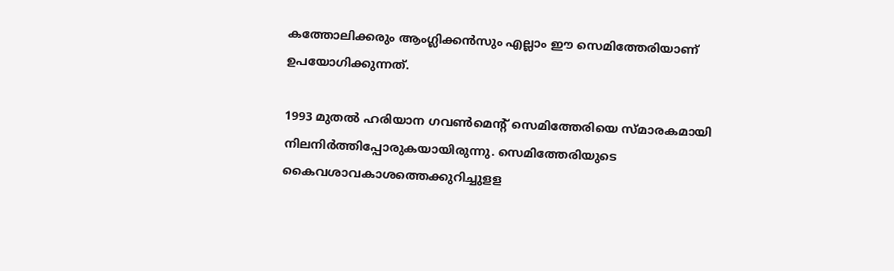കത്തോലിക്കരും ആംഗ്ലിക്കന്‍സും എല്ലാം ഈ സെമിത്തേരിയാണ് ഉപയോഗിക്കുന്നത്.

1993 മുതല്‍ ഹരിയാന ഗവണ്‍മെന്റ് സെമിത്തേരിയെ സ്മാരകമായി നിലനിര്‍ത്തിപ്പോരുകയായിരുന്നു. സെമിത്തേരിയുടെ കൈവശാവകാശത്തെക്കുറിച്ചുളള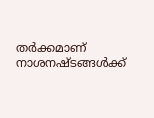തര്‍ക്കമാണ് നാശനഷ്ടങ്ങള്‍ക്ക്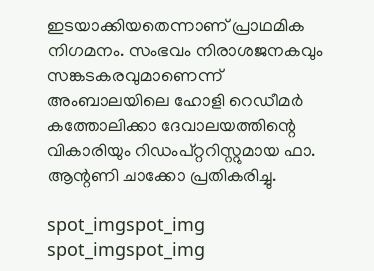ഇടയാക്കിയതെന്നാണ് പ്രാഥമിക നിഗമനം. സംഭവം നിരാശജനകവും സങ്കടകരവുമാണെന്ന് അംബാലയിലെ ഹോളി റെഡീമര്‍ കത്തോലിക്കാ ദേവാലയത്തിന്റെ വികാരിയും റിഡംപ്റ്ററിസ്റ്റുമായ ഫാ. ആന്റണി ചാക്കോ പ്രതികരിച്ചു.

spot_imgspot_img
spot_imgspot_img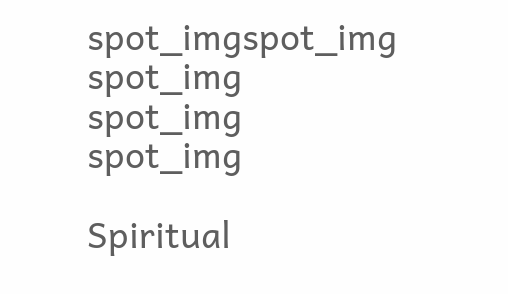spot_imgspot_img
spot_img
spot_img
spot_img

Spiritual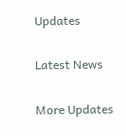Updates

Latest News

More Updates